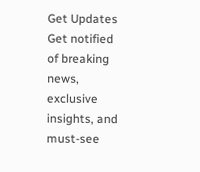Get Updates
Get notified of breaking news, exclusive insights, and must-see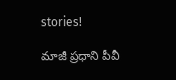stories!

మాజీ ప్రధాని పీవీ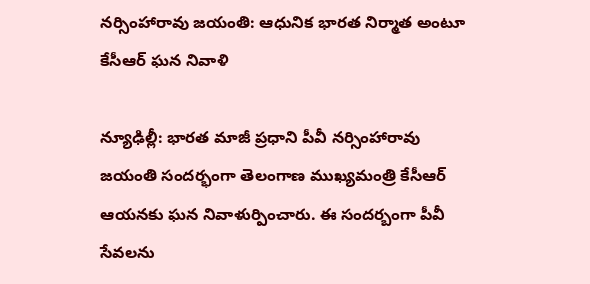నర్సింహారావు జయంతి: ఆధునిక భారత నిర్మాత అంటూ కేసీఆర్ ఘన నివాళి

న్యూఢిల్లీ: భారత మాజీ ప్రధాని పీవీ నర్సింహారావు జయంతి సందర్భంగా తెలంగాణ ముఖ్యమంత్రి కేసీఆర్ ఆయనకు ఘన నివాళుర్పించారు. ఈ సందర్బంగా పీవీ సేవలను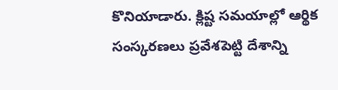కొనియాడారు. క్లిష్ట సమయాల్లో ఆర్థిక సంస్కరణలు ప్రవేశపెట్టి దేశాన్ని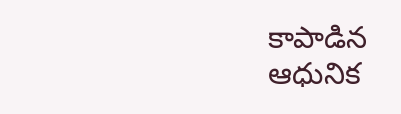కాపాడిన ఆధునిక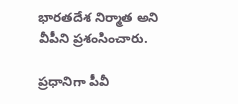భారతదేశ నిర్మాత అని వీపీని ప్రశంసించారు.

ప్రధానిగా పీవీ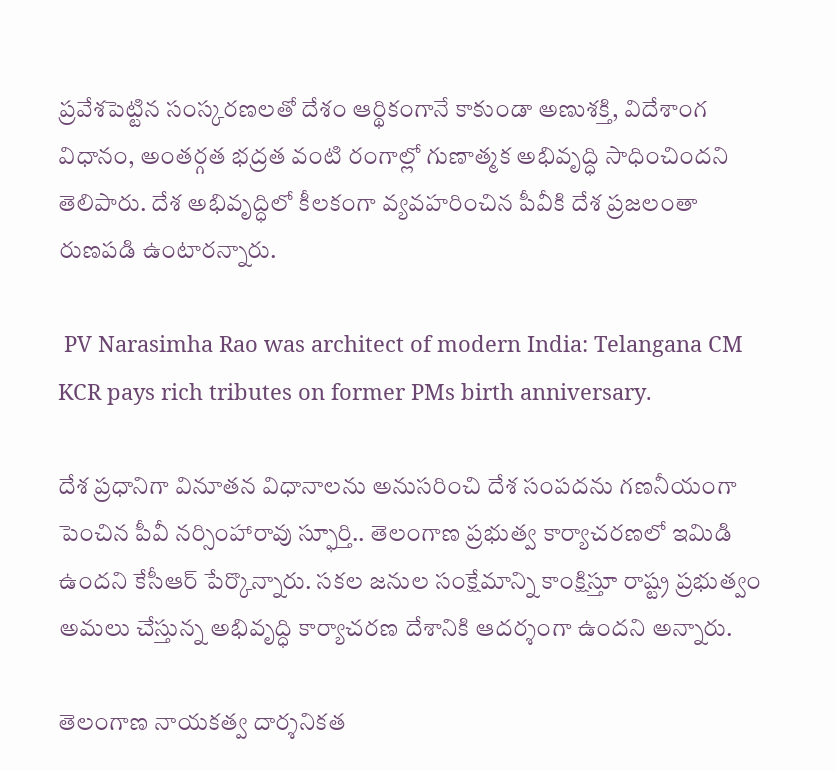ప్రవేశపెట్టిన సంస్కరణలతో దేశం ఆర్థికంగానే కాకుండా అణుశక్తి, విదేశాంగ విధానం, అంతర్గత భద్రత వంటి రంగాల్లో గుణాత్మక అభివృద్ధి సాధించిందని తెలిపారు. దేశ అభివృద్ధిలో కీలకంగా వ్యవహరించిన పీవీకి దేశ ప్రజలంతా రుణపడి ఉంటారన్నారు.

 PV Narasimha Rao was architect of modern India: Telangana CM KCR pays rich tributes on former PMs birth anniversary.

దేశ ప్రధానిగా వినూతన విధానాలను అనుసరించి దేశ సంపదను గణనీయంగా పెంచిన పీవీ నర్సింహారావు స్ఫూర్తి.. తెలంగాణ ప్రభుత్వ కార్యాచరణలో ఇమిడి ఉందని కేసీఆర్ పేర్కొన్నారు. సకల జనుల సంక్షేమాన్ని కాంక్షిస్తూ రాష్ట్ర ప్రభుత్వం అమలు చేస్తున్న అభివృద్ధి కార్యాచరణ దేశానికి ఆదర్శంగా ఉందని అన్నారు.

తెలంగాణ నాయకత్వ దార్శనికత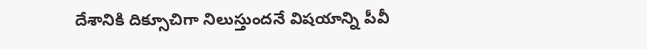దేశానికి దిక్సూచిగా నిలుస్తుందనే విషయాన్ని పీవీ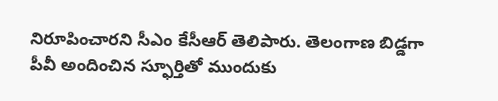నిరూపించారని సీఎం కేసీఆర్ తెలిపారు. తెలంగాణ బిడ్డగా పీవీ అందించిన స్ఫూర్తితో ముందుకు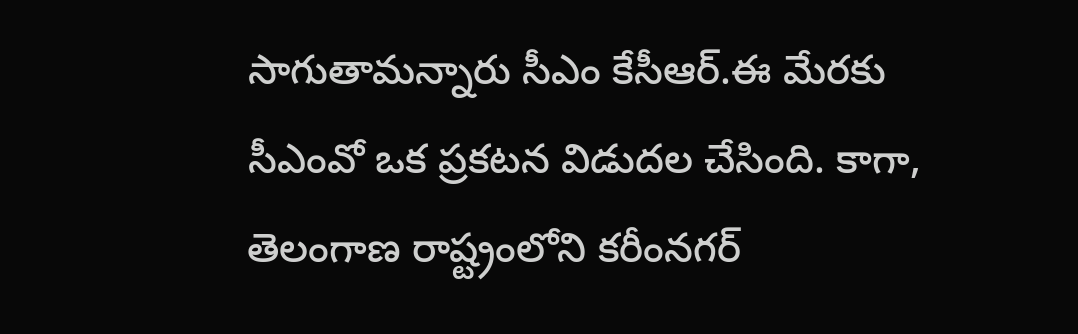సాగుతామన్నారు సీఎం కేసీఆర్.ఈ మేరకు సీఎంవో ఒక ప్రకటన విడుదల చేసింది. కాగా, తెలంగాణ రాష్ట్రంలోని కరీంనగర్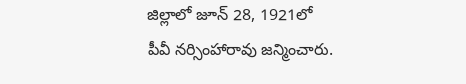జిల్లాలో జూన్ 28, 1921లో పీవీ నర్సింహారావు జన్మించారు.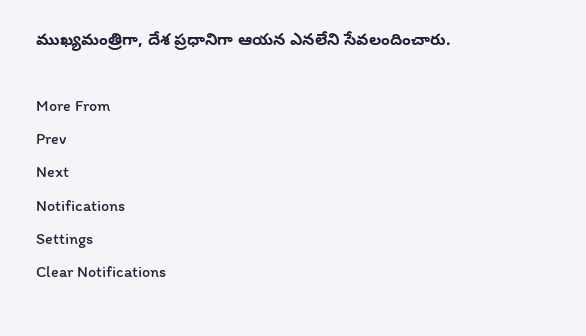ముఖ్యమంత్రిగా, దేశ ప్రధానిగా ఆయన ఎనలేని సేవలందించారు.

More From
Prev
Next
Notifications
Settings
Clear Notifications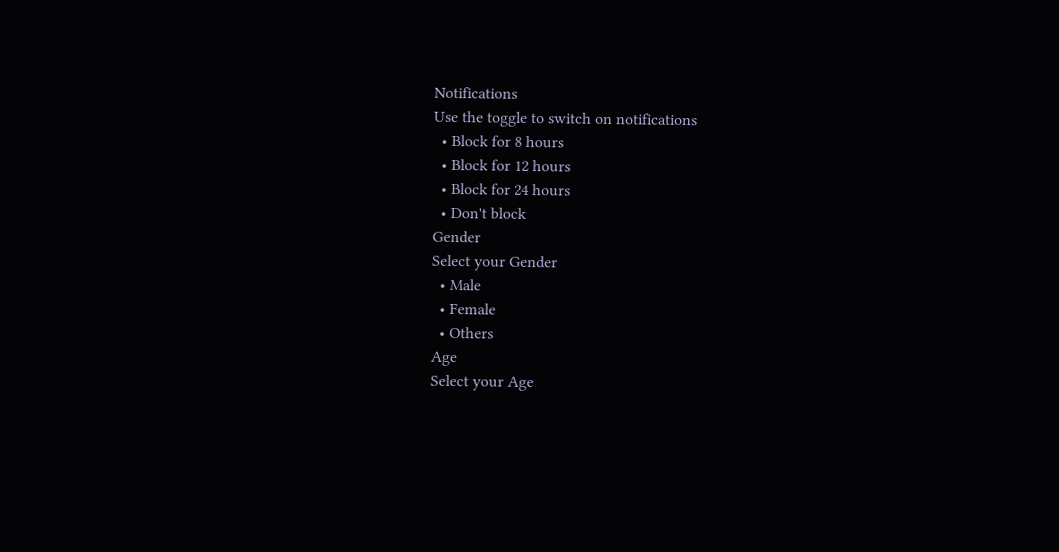Notifications
Use the toggle to switch on notifications
  • Block for 8 hours
  • Block for 12 hours
  • Block for 24 hours
  • Don't block
Gender
Select your Gender
  • Male
  • Female
  • Others
Age
Select your Age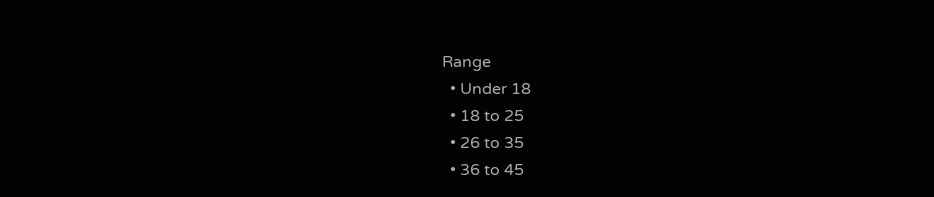Range
  • Under 18
  • 18 to 25
  • 26 to 35
  • 36 to 45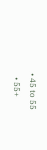• 45 to 55
  • 55+